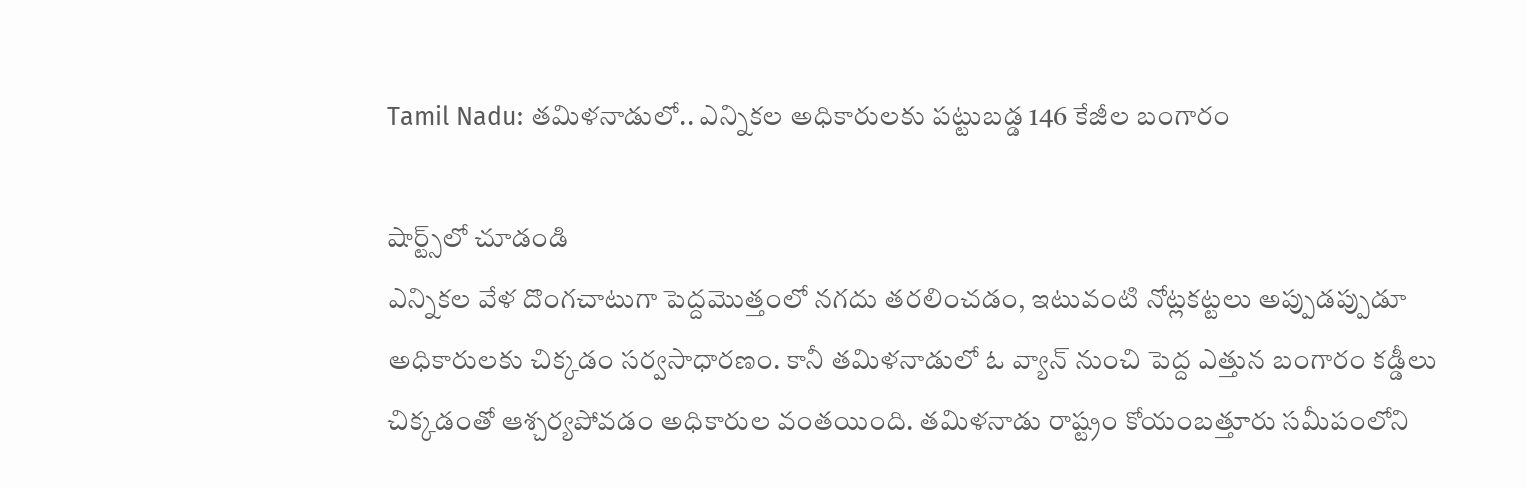Tamil Nadu: తమిళనాడులో.. ఎన్నికల అధికారులకు పట్టుబడ్డ 146 కేజీల బంగారం

షార్ట్స్‌లో చూడండి
ఎన్నికల వేళ దొంగచాటుగా పెద్దమొత్తంలో నగదు తరలించడం, ఇటువంటి నోట్లకట్టలు అప్పుడప్పుడూ అధికారులకు చిక్కడం సర్వసాధారణం. కానీ తమిళనాడులో ఓ వ్యాన్‌ నుంచి పెద్ద ఎత్తున బంగారం కడ్డీలు చిక్కడంతో ఆశ్చర్యపోవడం అధికారుల వంతయింది. తమిళనాడు రాష్ట్రం కోయంబత్తూరు సమీపంలోని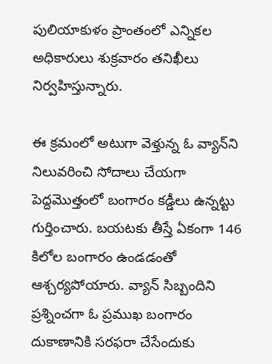పులియాకుళం ప్రాంతంలో ఎన్నికల అధికారులు శుక్రవారం తనిఖీలు నిర్వహిస్తున్నారు.

ఈ క్రమంలో అటుగా వెళ్తున్న ఓ వ్యాన్‌ని నిలువరించి సోదాలు చేయగా పెద్దమొత్తంలో బంగారం కడ్డీలు ఉన్నట్టు గుర్తించారు. బయటకు తీస్తే ఏకంగా 146 కిలోల బంగారం ఉండడంతో ఆశ్చర్యపోయారు. వ్యాన్‌ సిబ్బందిని ప్రశ్నించగా ఓ ప్రముఖ బంగారం దుకాణానికి సరఫరా చేసేందుకు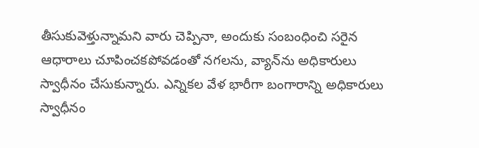తీసుకువెళ్తున్నామని వారు చెప్పినా, అందుకు సంబంధించి సరైన ఆధారాలు చూపించకపోవడంతో నగలను, వ్యాన్‌ను అధికారులు స్వాధీనం చేసుకున్నారు. ఎన్నికల వేళ భారీగా బంగారాన్ని అధికారులు స్వాధీనం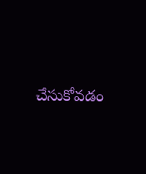చేసుకోవడం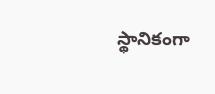స్థానికంగా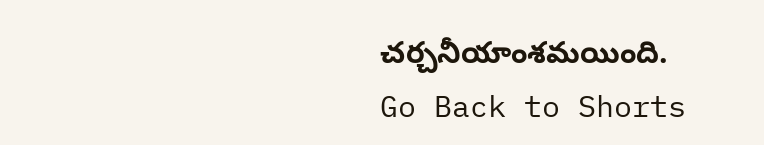చర్చనీయాంశమయింది.
Go Back to Shorts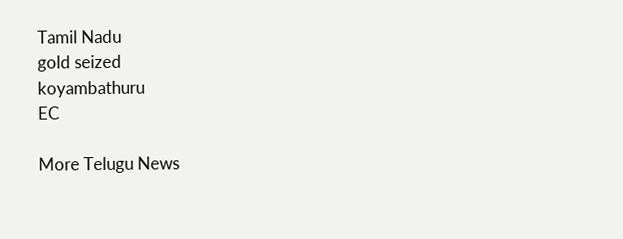Tamil Nadu
gold seized
koyambathuru
EC

More Telugu News